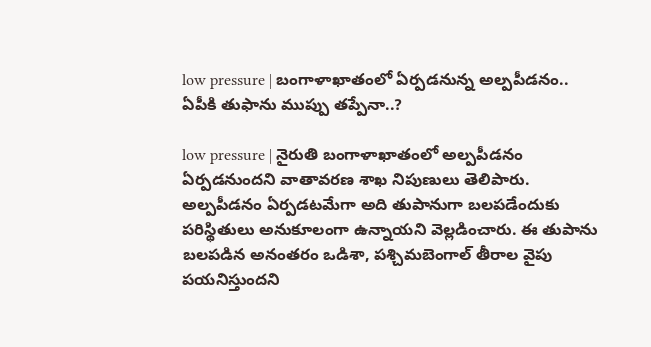low pressure | బంగాళాఖాతంలో ఏర్పడనున్న అల్పపీడనం.. ఏపీకి తుఫాను ముప్పు తప్పేనా..?

low pressure | నైరుతి బంగాళాఖాతంలో అల్పపీడనం ఏర్పడనుందని వాతావరణ శాఖ నిపుణులు తెలిపారు. అల్పపీడనం ఏర్పడటమేగా అది తుపానుగా బలపడేందుకు పరిస్థితులు అనుకూలంగా ఉన్నాయని వెల్లడించారు. ఈ తుపాను బలపడిన అనంతరం ఒడిశా, పశ్చిమబెంగాల్‌ తీరాల వైపు పయనిస్తుందని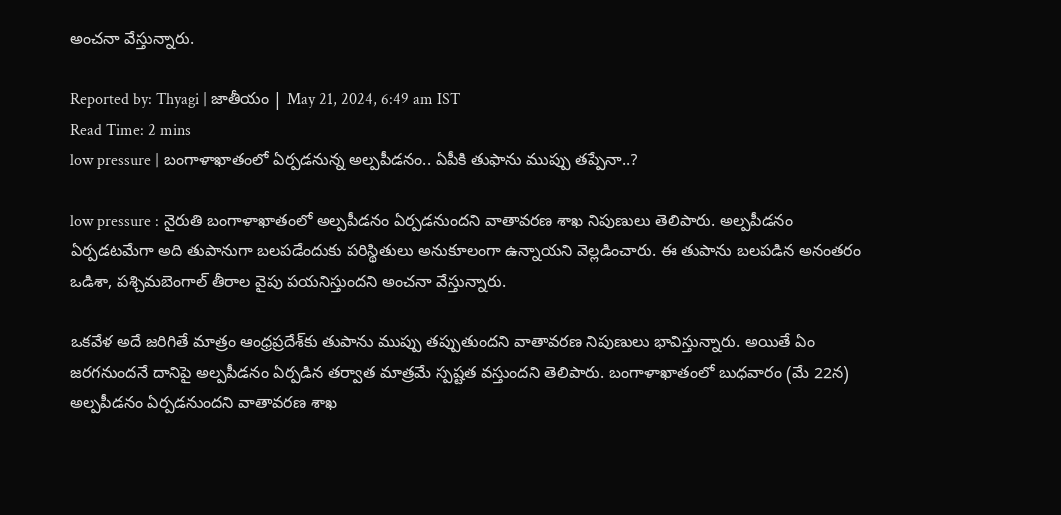అంచనా వేస్తున్నారు.

Reported by: Thyagi | జాతీయం | May 21, 2024, 6:49 am IST
Read Time: 2 mins
low pressure | బంగాళాఖాతంలో ఏర్పడనున్న అల్పపీడనం.. ఏపీకి తుఫాను ముప్పు తప్పేనా..?

low pressure : నైరుతి బంగాళాఖాతంలో అల్పపీడనం ఏర్పడనుందని వాతావరణ శాఖ నిపుణులు తెలిపారు. అల్పపీడనం ఏర్పడటమేగా అది తుపానుగా బలపడేందుకు పరిస్థితులు అనుకూలంగా ఉన్నాయని వెల్లడించారు. ఈ తుపాను బలపడిన అనంతరం ఒడిశా, పశ్చిమబెంగాల్‌ తీరాల వైపు పయనిస్తుందని అంచనా వేస్తున్నారు.

ఒకవేళ అదే జరిగితే మాత్రం ఆంధ్రప్రదేశ్‌కు తుపాను ముప్పు తప్పుతుందని వాతావరణ నిపుణులు భావిస్తున్నారు. అయితే ఏం జరగనుందనే దానిపై అల్పపీడనం ఏర్పడిన తర్వాత మాత్రమే స్పష్టత వస్తుందని తెలిపారు. బంగాళాఖాతంలో బుధవారం (మే 22న) అల్పపీడనం ఏర్పడనుందని వాతావరణ శాఖ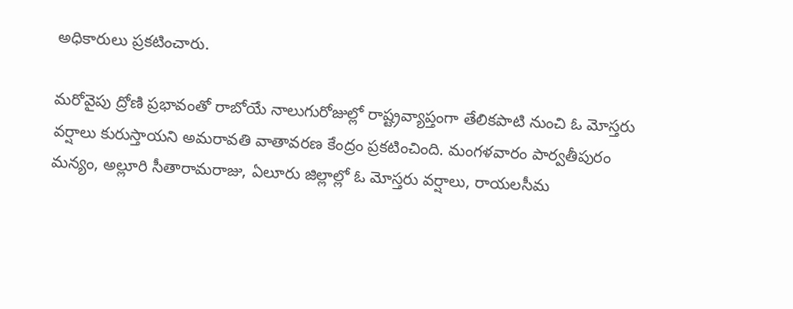అధికారులు ప్రకటించారు.

మరోవైపు ద్రోణి ప్రభావంతో రాబోయే నాలుగురోజుల్లో రాష్ట్రవ్యాప్తంగా తేలికపాటి నుంచి ఓ మోస్తరు వర్షాలు కురుస్తాయని అమరావతి వాతావరణ కేంద్రం ప్రకటించింది. మంగళవారం పార్వతీపురం మన్యం, అల్లూరి సీతారామరాజు, ఏలూరు జిల్లాల్లో ఓ మోస్తరు వర్షాలు, రాయలసీమ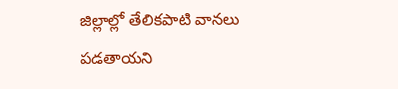జిల్లాల్లో తేలికపాటి వానలు పడతాయని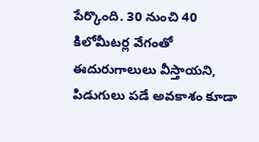పేర్కొంది. 30 నుంచి 40 కిలోమీటర్ల వేగంతో ఈదురుగాలులు వీస్తాయని, పిడుగులు పడే అవకాశం కూడా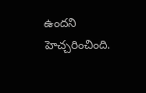ఉందని హెచ్చరించింది.